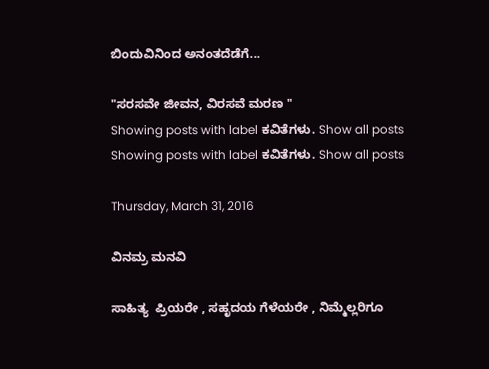ಬಿಂದುವಿನಿಂದ ಅನಂತದೆಡೆಗೆ...

"ಸರಸವೇ ಜೀವನ, ವಿರಸವೆ ಮರಣ "
Showing posts with label ಕವಿತೆಗಳು. Show all posts
Showing posts with label ಕವಿತೆಗಳು. Show all posts

Thursday, March 31, 2016

ವಿನಮ್ರ ಮನವಿ

ಸಾಹಿತ್ಯ  ಪ್ರಿಯರೇ , ಸಹೃದಯ ಗೆಳೆಯರೇ , ನಿಮ್ಮೆಲ್ಲರಿಗೂ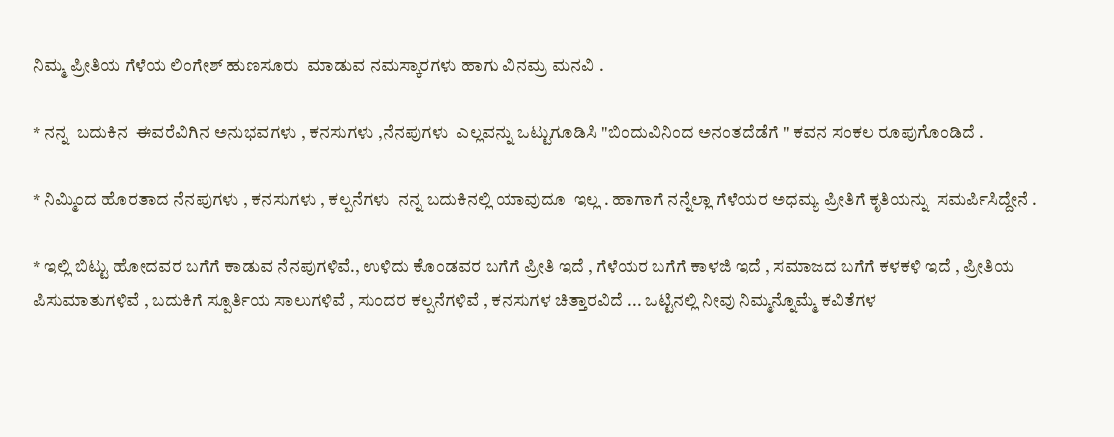ನಿಮ್ಮ ಪ್ರೀತಿಯ ಗೆಳೆಯ ಲಿಂಗೇಶ್ ಹುಣಸೂರು  ಮಾಡುವ ನಮಸ್ಕಾರಗಳು ಹಾಗು ವಿನಮ್ರ ಮನವಿ .

* ನನ್ನ  ಬದುಕಿನ  ಈವರೆವಿಗಿನ ಅನುಭವಗಳು , ಕನಸುಗಳು ,ನೆನಪುಗಳು  ಎಲ್ಲವನ್ನು ಒಟ್ಟುಗೂಡಿಸಿ "ಬಿಂದುವಿನಿಂದ ಅನಂತದೆಡೆಗೆ " ಕವನ ಸಂಕಲ ರೂಪುಗೊಂಡಿದೆ .

* ನಿಮ್ಮಿಂದ ಹೊರತಾದ ನೆನಪುಗಳು , ಕನಸುಗಳು , ಕಲ್ಪನೆಗಳು  ನನ್ನ ಬದುಕಿನಲ್ಲಿ ಯಾವುದೂ  ಇಲ್ಲ . ಹಾಗಾಗೆ ನನ್ನೆಲ್ಲಾ ಗೆಳೆಯರ ಅಧಮ್ಯ ಪ್ರೀತಿಗೆ ಕೃತಿಯನ್ನು  ಸಮರ್ಪಿಸಿದ್ದೇನೆ .

* ಇಲ್ಲಿ ಬಿಟ್ಟು ಹೋದವರ ಬಗೆಗೆ ಕಾಡುವ ನೆನಪುಗಳಿವೆ., ಉಳಿದು ಕೊಂಡವರ ಬಗೆಗೆ ಪ್ರೀತಿ ಇದೆ , ಗೆಳೆಯರ ಬಗೆಗೆ ಕಾಳಜಿ ಇದೆ , ಸಮಾಜದ ಬಗೆಗೆ ಕಳಕಳಿ ಇದೆ , ಪ್ರೀತಿಯ ಪಿಸುಮಾತುಗಳಿವೆ , ಬದುಕಿಗೆ ಸ್ಪೂರ್ತಿಯ ಸಾಲುಗಳಿವೆ , ಸುಂದರ ಕಲ್ಪನೆಗಳಿವೆ , ಕನಸುಗಳ ಚಿತ್ತಾರವಿದೆ ... ಒಟ್ಟಿನಲ್ಲಿ ನೀವು ನಿಮ್ಮನ್ನೊಮ್ಮೆ ಕವಿತೆಗಳ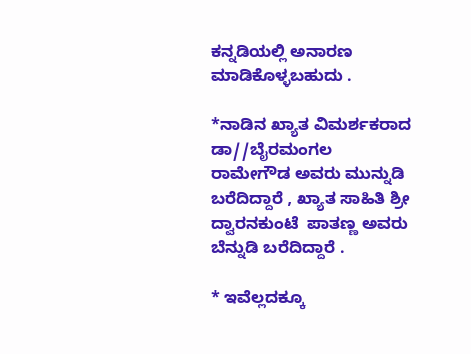ಕನ್ನಡಿಯಲ್ಲಿ ಅನಾರಣ ಮಾಡಿಕೊಳ್ಳಬಹುದು .

*ನಾಡಿನ ಖ್ಯಾತ ವಿಮರ್ಶಕರಾದ ಡಾ//ಬೈರಮಂಗಲ ರಾಮೇಗೌಡ ಅವರು ಮುನ್ನುಡಿ ಬರೆದಿದ್ದಾರೆ , ಖ್ಯಾತ ಸಾಹಿತಿ ಶ್ರೀ ದ್ವಾರನಕುಂಟೆ  ಪಾತಣ್ಣ ಅವರು ಬೆನ್ನುಡಿ ಬರೆದಿದ್ದಾರೆ .

* ಇವೆಲ್ಲದಕ್ಕೂ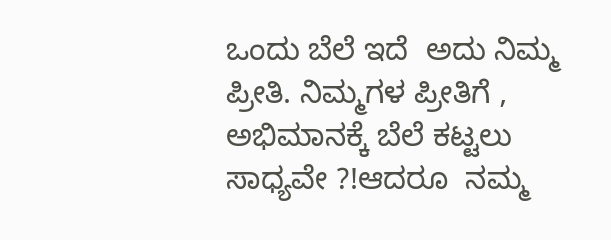ಒಂದು ಬೆಲೆ ಇದೆ  ಅದು ನಿಮ್ಮ ಪ್ರೀತಿ. ನಿಮ್ಮಗಳ ಪ್ರೀತಿಗೆ , ಅಭಿಮಾನಕ್ಕೆ ಬೆಲೆ ಕಟ್ಟಲು ಸಾಧ್ಯವೇ ?!ಆದರೂ  ನಮ್ಮ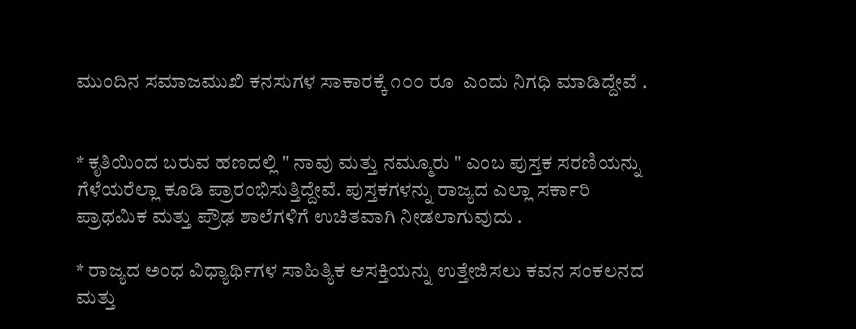ಮುಂದಿನ ಸಮಾಜಮುಖಿ ಕನಸುಗಳ ಸಾಕಾರಕ್ಕೆ ೧೦೦ ರೂ  ಎಂದು ನಿಗಧಿ ಮಾಡಿದ್ದೇವೆ .


* ಕೃತಿಯಿಂದ ಬರುವ ಹಣದಲ್ಲಿ " ನಾವು ಮತ್ತು ನಮ್ಮೂರು " ಎಂಬ ಪುಸ್ತಕ ಸರಣಿಯನ್ನು ಗೆಳೆಯರೆಲ್ಲಾ ಕೂಡಿ ಪ್ರಾರಂಭಿಸುತ್ತಿದ್ದೇವೆ. ಪುಸ್ತಕಗಳನ್ನು ರಾಜ್ಯದ ಎಲ್ಲಾ ಸರ್ಕಾರಿ ಪ್ರಾಥಮಿಕ ಮತ್ತು ಪ್ರೌಢ ಶಾಲೆಗಳಿಗೆ ಉಚಿತವಾಗಿ ನೀಡಲಾಗುವುದು .

* ರಾಜ್ಯದ ಅಂಧ ವಿಧ್ಯಾರ್ಥಿಗಳ ಸಾಹಿತ್ಯಿಕ ಆಸಕ್ತಿಯನ್ನು ಉತ್ತೇಜಿಸಲು ಕವನ ಸಂಕಲನದ  ಮತ್ತು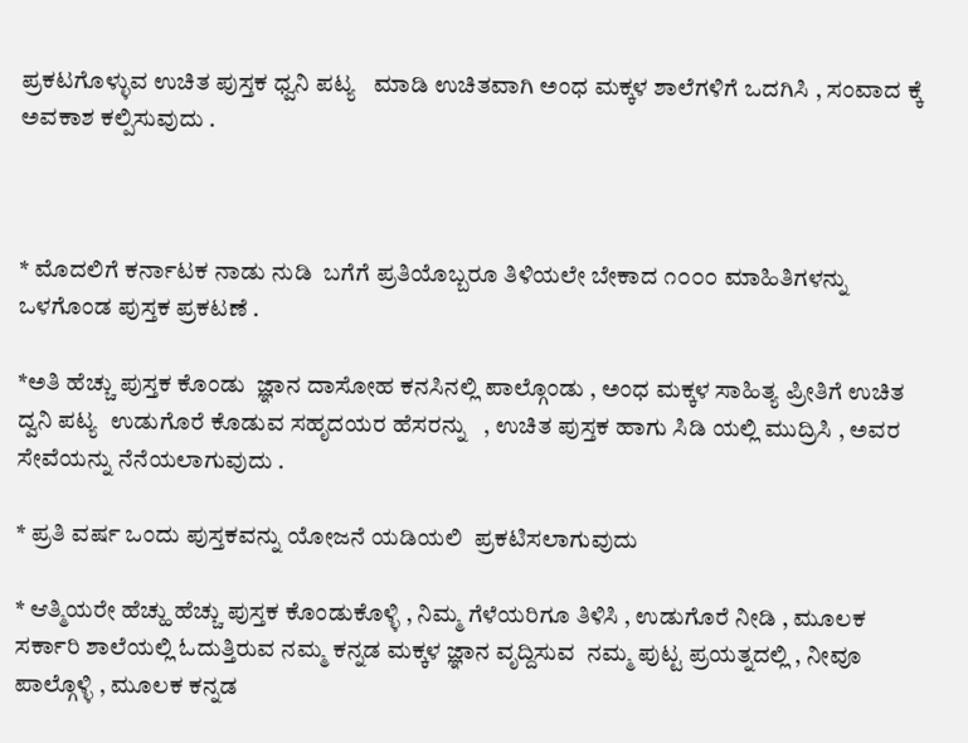ಪ್ರಕಟಗೊಳ್ಳುವ ಉಚಿತ ಪುಸ್ತಕ ಧ್ವನಿ ಪಟ್ಯ   ಮಾಡಿ ಉಚಿತವಾಗಿ ಅಂಧ ಮಕ್ಕಳ ಶಾಲೆಗಳಿಗೆ ಒದಗಿಸಿ , ಸಂವಾದ ಕ್ಕೆ ಅವಕಾಶ ಕಲ್ಪಿಸುವುದು .



* ಮೊದಲಿಗೆ ಕರ್ನಾಟಕ ನಾಡು ನುಡಿ  ಬಗೆಗೆ ಪ್ರತಿಯೊಬ್ಬರೂ ತಿಳಿಯಲೇ ಬೇಕಾದ ೧೦೦೦ ಮಾಹಿತಿಗಳನ್ನು ಒಳಗೊಂಡ ಪುಸ್ತಕ ಪ್ರಕಟಣೆ .

*ಅತಿ ಹೆಚ್ಚು ಪುಸ್ತಕ ಕೊಂಡು  ಜ್ಞಾನ ದಾಸೋಹ ಕನಸಿನಲ್ಲಿ ಪಾಲ್ಗೊಂಡು , ಅಂಧ ಮಕ್ಕಳ ಸಾಹಿತ್ಯ ಪ್ರೀತಿಗೆ ಉಚಿತ ದ್ವನಿ ಪಟ್ಯ  ಉಡುಗೊರೆ ಕೊಡುವ ಸಹೃದಯರ ಹೆಸರನ್ನು   , ಉಚಿತ ಪುಸ್ತಕ ಹಾಗು ಸಿಡಿ ಯಲ್ಲಿ ಮುದ್ರಿಸಿ , ಅವರ ಸೇವೆಯನ್ನು ನೆನೆಯಲಾಗುವುದು .

* ಪ್ರತಿ ವರ್ಷ ಒಂದು ಪುಸ್ತಕವನ್ನು ಯೋಜನೆ ಯಡಿಯಲಿ  ಪ್ರಕಟಿಸಲಾಗುವುದು

* ಆತ್ಮಿಯರೇ ಹೆಚ್ಹು ಹೆಚ್ಚು ಪುಸ್ತಕ ಕೊಂಡುಕೊಳ್ಳಿ , ನಿಮ್ಮ ಗೆಳೆಯರಿಗೂ ತಿಳಿಸಿ , ಉಡುಗೊರೆ ನೀಡಿ , ಮೂಲಕ ಸರ್ಕಾರಿ ಶಾಲೆಯಲ್ಲಿ ಓದುತ್ತಿರುವ ನಮ್ಮ ಕನ್ನಡ ಮಕ್ಕಳ ಜ್ಞಾನ ವೃದ್ದಿಸುವ  ನಮ್ಮ ಪುಟ್ಟ ಪ್ರಯತ್ನದಲ್ಲಿ , ನೀವೂ ಪಾಲ್ಗೊಳ್ಳಿ , ಮೂಲಕ ಕನ್ನಡ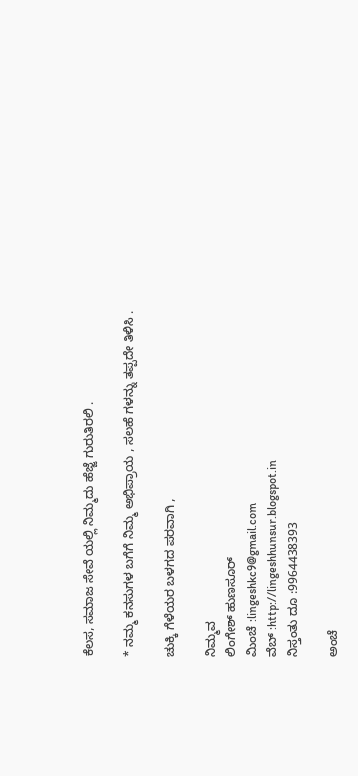ಕೆಲಸ, ಸಮಾಜ ಸೇವೆ ಯಲ್ಲಿ ನಿಮ್ಮದು ಹೆಜ್ಜೆ ಗುರುತಿರಲಿ .

* ನಮ್ಮ ಕನಸುಗಳ ಬಗೆಗೆ ನಿಮ್ಮ ಅಭಿಪ್ರಾಯ , ಸಲಹೆ ಗಳನ್ನು ತಪ್ಪದೇ ತಿಳಿಸಿ .

ಚುಕ್ಕಿ ಗೆಳೆಯರ ಬಳಗದ ಪರವಾಗಿ ,

ನಿಮ್ಮವ
ಲಿಂಗೇಶ್ ಹುಣಸೂರ್
ಮಿಂಚೆ :lingeshkc9@gmail.com
ವೆಬ್ :http://lingeshhunsur.blogspot.in
ನಿಸ್ತಂತು ದೂ :9964438393

ಅಂಚೆ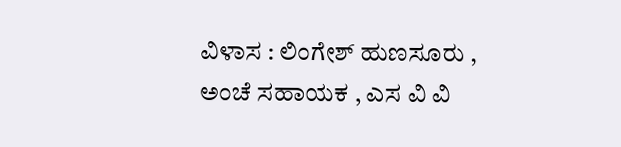ವಿಳಾಸ : ಲಿಂಗೇಶ್ ಹುಣಸೂರು ,
ಅಂಚೆ ಸಹಾಯಕ , ಎಸ ವಿ ವಿ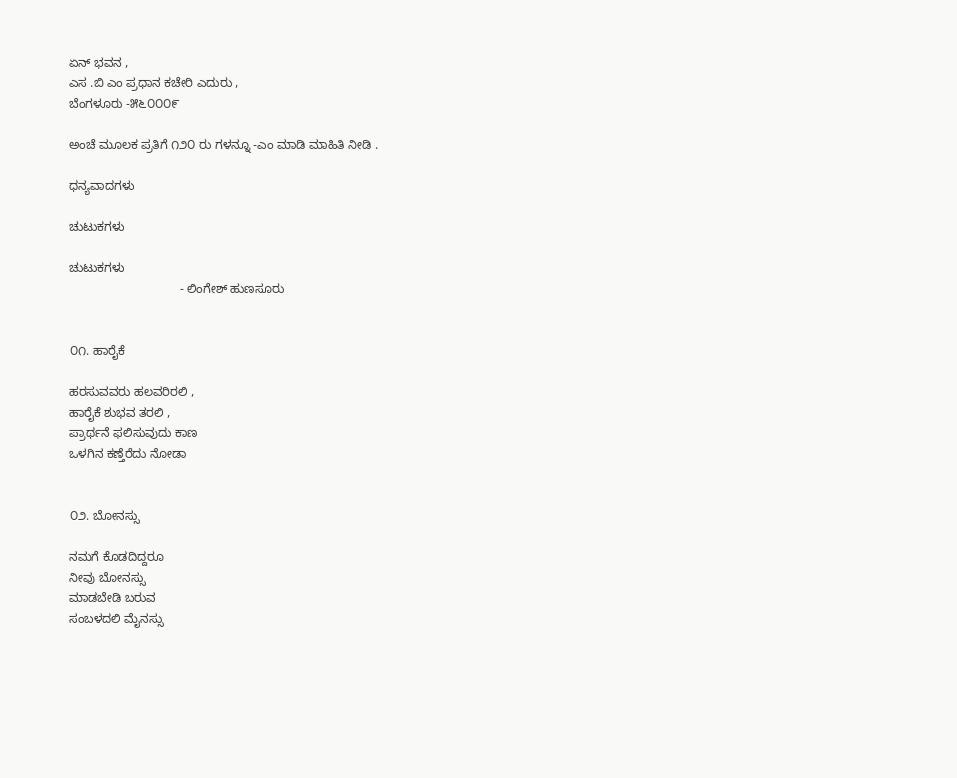ಏನ್ ಭವನ ,
ಎಸ .ಬಿ ಎಂ ಪ್ರಧಾನ ಕಚೇರಿ ಎದುರು ,
ಬೆಂಗಳೂರು -೫೬೦೦೦೯

ಅಂಚೆ ಮೂಲಕ ಪ್ರತಿಗೆ ೧೨೦ ರು ಗಳನ್ನೂ -ಎಂ ಮಾಡಿ ಮಾಹಿತಿ ನೀಡಿ .

ಧನ್ಯವಾದಗಳು

ಚುಟುಕಗಳು

ಚುಟುಕಗಳು
                                - ಲಿಂಗೇಶ್ ಹುಣಸೂರು


೦೧. ಹಾರೈಕೆ

ಹರಸುವವರು ಹಲವರಿರಲಿ ,
ಹಾರೈಕೆ ಶುಭವ ತರಲಿ ,
ಪ್ರಾರ್ಥನೆ ಫಲಿಸುವುದು ಕಾಣ
ಒಳಗಿನ ಕಣ್ತೆರೆದು ನೋಡಾ


೦೨. ಬೋನಸ್ಸು

ನಮಗೆ ಕೊಡದಿದ್ದರೂ
ನೀವು ಬೋನಸ್ಸು
ಮಾಡಬೇಡಿ ಬರುವ
ಸಂಬಳದಲಿ ಮೈನಸ್ಸು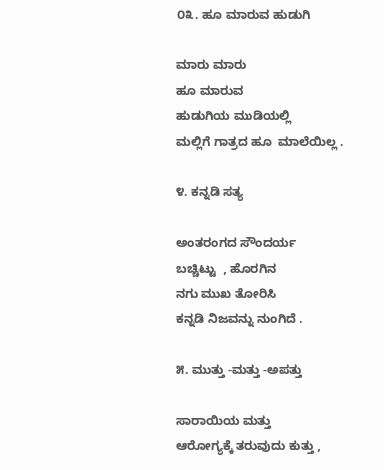೦೩. ಹೂ ಮಾರುವ ಹುಡುಗಿ

ಮಾರು ಮಾರು
ಹೂ ಮಾರುವ
ಹುಡುಗಿಯ ಮುಡಿಯಲ್ಲಿ
ಮಲ್ಲಿಗೆ ಗಾತ್ರದ ಹೂ  ಮಾಲೆಯಿಲ್ಲ .

೪. ಕನ್ನಡಿ ಸತ್ಯ

ಅಂತರಂಗದ ಸೌಂದರ್ಯ
ಬಚ್ಚಿಟ್ಟು  , ಹೊರಗಿನ
ನಗು ಮುಖ ತೋರಿಸಿ
ಕನ್ನಡಿ ನಿಜವನ್ನು ನುಂಗಿದೆ .

೫. ಮುತ್ತು -ಮತ್ತು -ಅಪತ್ತು

ಸಾರಾಯಿಯ ಮತ್ತು
ಆರೋಗ್ಯಕ್ಕೆ ತರುವುದು ಕುತ್ತು ,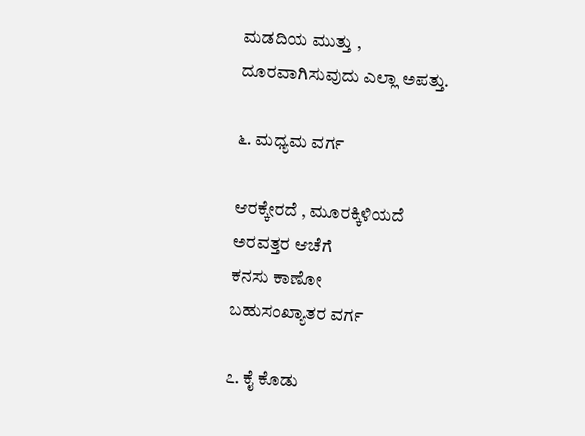ಮಡದಿಯ ಮುತ್ತು ,
ದೂರವಾಗಿಸುವುದು ಎಲ್ಲಾ ಅಪತ್ತು.

೬. ಮಧ್ಯಮ ವರ್ಗ

ಆರಕ್ಕೇರದೆ , ಮೂರಕ್ಕಿಳಿಯದೆ
ಅರವತ್ತರ ಆಚೆಗೆ
ಕನಸು ಕಾಣೋ
ಬಹುಸಂಖ್ಯಾತರ ವರ್ಗ

೭. ಕೈ ಕೊಡು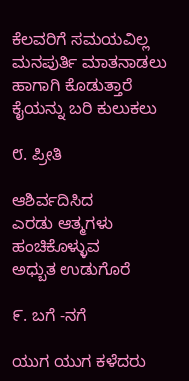ಕೆಲವರಿಗೆ ಸಮಯವಿಲ್ಲ
ಮನಪುರ್ತಿ ಮಾತನಾಡಲು
ಹಾಗಾಗಿ ಕೊಡುತ್ತಾರೆ
ಕೈಯನ್ನು ಬರಿ ಕುಲುಕಲು

೮. ಪ್ರೀತಿ

ಆಶಿರ್ವದಿಸಿದ
ಎರಡು ಆತ್ಮಗಳು
ಹಂಚಿಕೊಳ್ಳುವ
ಅಧ್ಬುತ ಉಡುಗೊರೆ

೯. ಬಗೆ -ನಗೆ

ಯುಗ ಯುಗ ಕಳೆದರು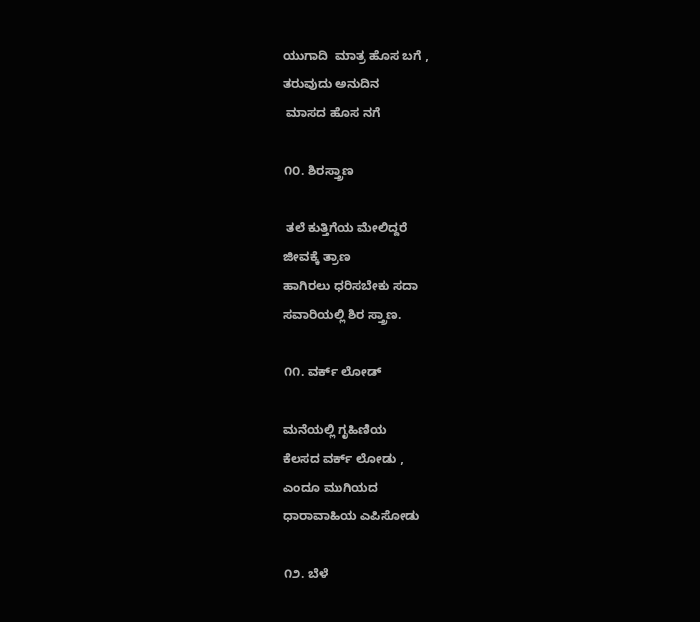ಯುಗಾದಿ  ಮಾತ್ರ ಹೊಸ ಬಗೆ ,
ತರುವುದು ಅನುದಿನ
 ಮಾಸದ ಹೊಸ ನಗೆ

೧೦. ಶಿರಸ್ತ್ರಾಣ

 ತಲೆ ಕುತ್ತಿಗೆಯ ಮೇಲಿದ್ದರೆ
ಜೀವಕ್ಕೆ ತ್ರಾಣ
ಹಾಗಿರಲು ಧರಿಸಬೇಕು ಸದಾ
ಸವಾರಿಯಲ್ಲಿ ಶಿರ ಸ್ತ್ರಾಣ.

೧೧. ವರ್ಕ್ ಲೋಡ್

ಮನೆಯಲ್ಲಿ ಗೃಹಿಣಿಯ
ಕೆಲಸದ ವರ್ಕ್ ಲೋಡು ,
ಎಂದೂ ಮುಗಿಯದ
ಧಾರಾವಾಹಿಯ ಎಪಿಸೋಡು

೧೨. ಬೆಳೆ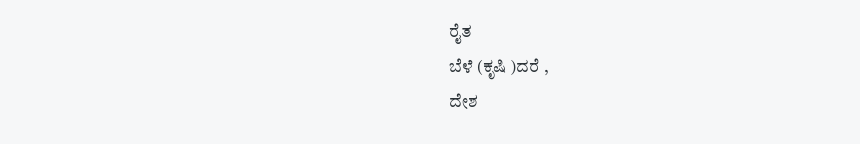ರೈತ
ಬೆಳೆ (ಕೃಷಿ )ದರೆ ,
ದೇಶ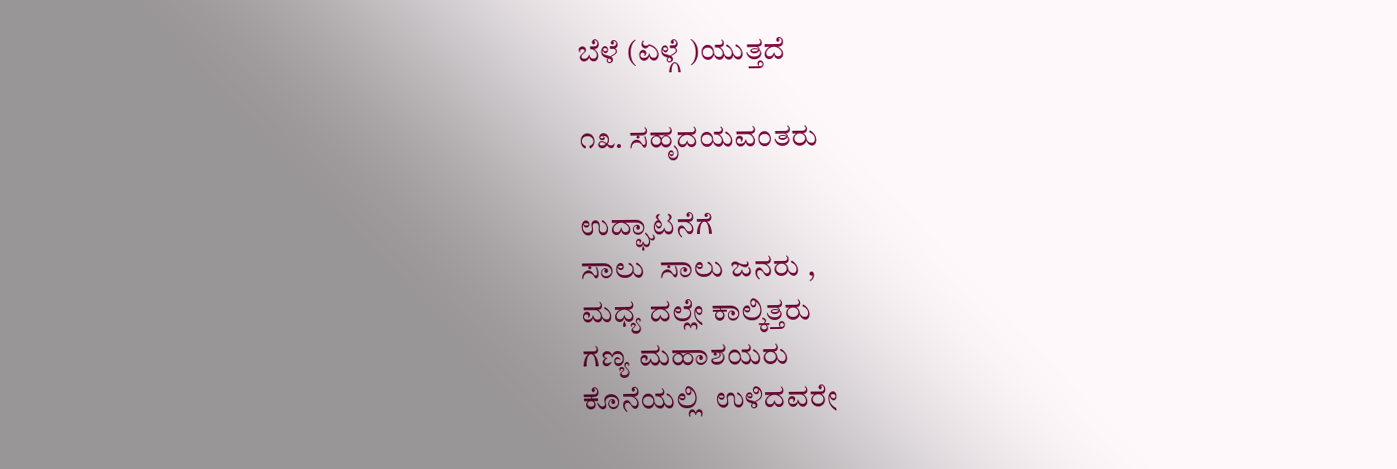ಬೆಳೆ (ಏಳ್ಗೆ )ಯುತ್ತದೆ

೧೩. ಸಹೃದಯವಂತರು

ಉದ್ಘಾಟನೆಗೆ
ಸಾಲು  ಸಾಲು ಜನರು ,
ಮಧ್ಯ ದಲ್ಲೇ ಕಾಲ್ಕಿತ್ತರು
ಗಣ್ಯ ಮಹಾಶಯರು
ಕೊನೆಯಲ್ಲಿ  ಉಳಿದವರೇ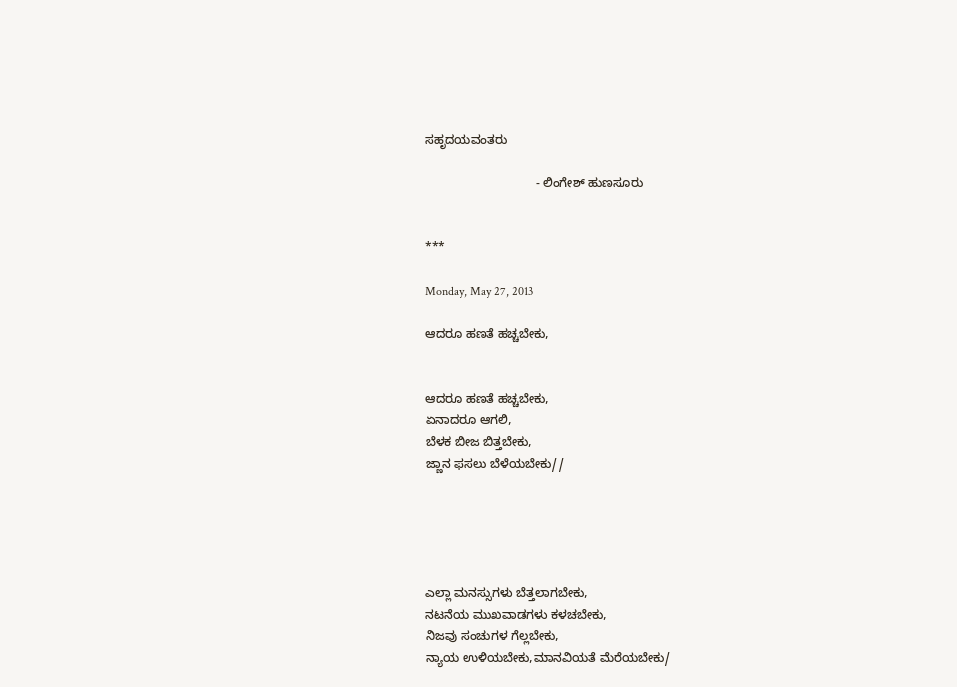ಸಹೃದಯವಂತರು

                                - ಲಿಂಗೇಶ್ ಹುಣಸೂರು


***

Monday, May 27, 2013

ಆದರೂ ಹಣತೆ ಹಚ್ಚಬೇಕು,


ಆದರೂ ಹಣತೆ ಹಚ್ಚಬೇಕು,
ಏನಾದರೂ ಆಗಲಿ,
ಬೆಳಕ ಬೀಜ ಬಿತ್ತಬೇಕು,
ಜ್ಣಾನ ಫಸಲು ಬೆಳೆಯಬೇಕು//





ಎಲ್ಲಾ ಮನಸ್ಸುಗಳು ಬೆತ್ತಲಾಗಬೇಕು,
ನಟನೆಯ ಮುಖವಾಡಗಳು ಕಳಚಬೇಕು,
ನಿಜವು ಸಂಚುಗಳ ಗೆಲ್ಲಬೇಕು,
ನ್ಯಾಯ ಉಳಿಯಬೇಕು,ಮಾನವಿಯತೆ ಮೆರೆಯಬೇಕು/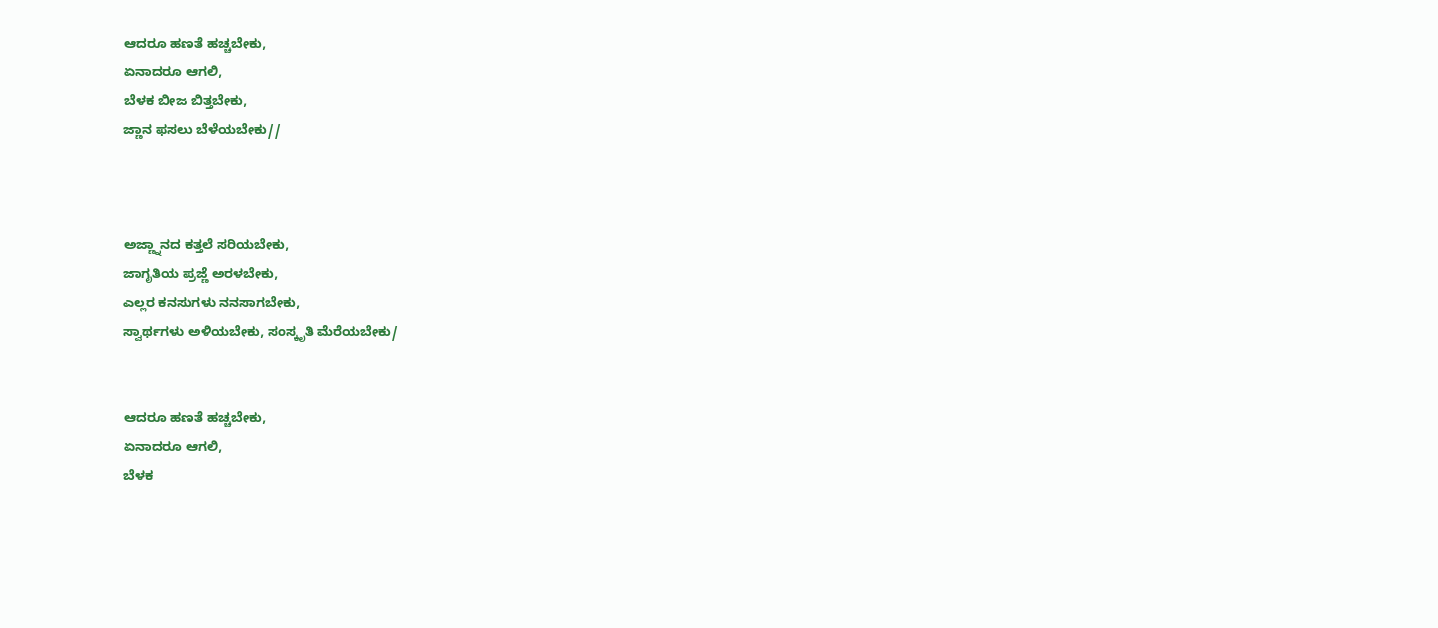ಆದರೂ ಹಣತೆ ಹಚ್ಚಬೇಕು,
ಏನಾದರೂ ಆಗಲಿ,
ಬೆಳಕ ಬೀಜ ಬಿತ್ತಬೇಕು,
ಜ್ಣಾನ ಫಸಲು ಬೆಳೆಯಬೇಕು//



ಅಜ್ಣ್ನಾನದ ಕತ್ತಲೆ ಸರಿಯಬೇಕು,
ಜಾಗೃತಿಯ ಪ್ರಜ್ಣೆ ಅರಳಬೇಕು,
ಎಲ್ಲರ ಕನಸುಗಳು ನನಸಾಗಬೇಕು,
ಸ್ವಾರ್ಥಗಳು ಅಳಿಯಬೇಕು, ಸಂಸ್ಕೃತಿ ಮೆರೆಯಬೇಕು/


ಆದರೂ ಹಣತೆ ಹಚ್ಚಬೇಕು,
ಏನಾದರೂ ಆಗಲಿ,
ಬೆಳಕ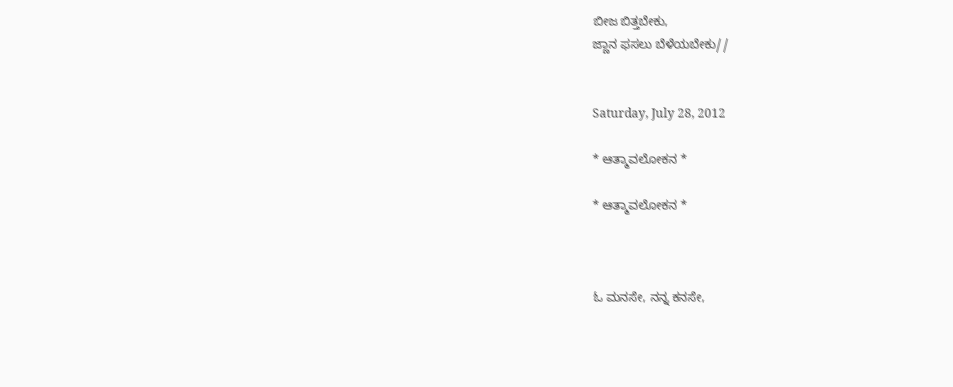ಬೀಜ ಬಿತ್ತಬೇಕು,
ಜ್ಣಾನ ಫಸಲು ಬೆಳೆಯಬೇಕು//


Saturday, July 28, 2012

* ಆತ್ಮಾವಲೋಕನ *

* ಆತ್ಮಾವಲೋಕನ *



ಓ ಮನಸೇ, ನನ್ನ ಕನಸೇ,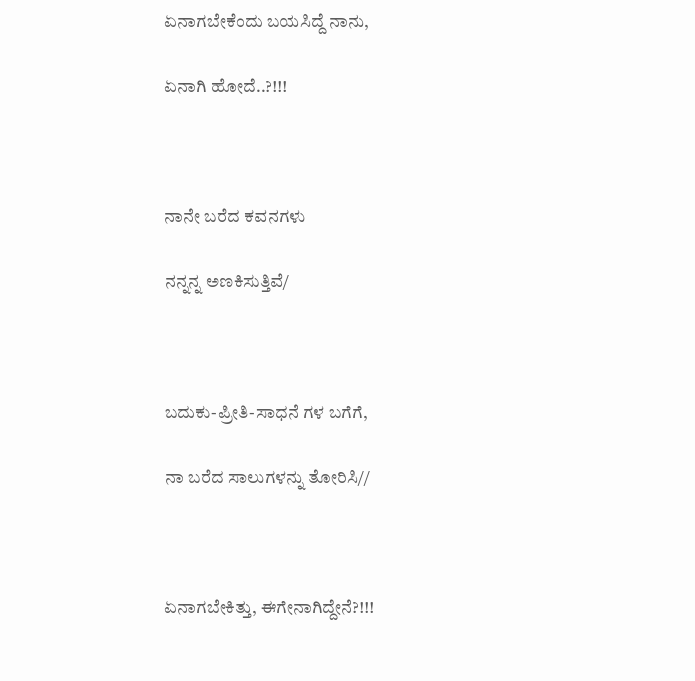ಏನಾಗಬೇಕೆಂದು ಬಯಸಿದ್ದೆ ನಾನು,

ಏನಾಗಿ ಹೋದೆ..?!!!



ನಾನೇ ಬರೆದ ಕವನಗಳು

ನನ್ನನ್ನ ಅಣಕಿಸುತ್ತಿವೆ/



ಬದುಕು-ಪ್ರೀತಿ-ಸಾಧನೆ ಗಳ ಬಗೆಗೆ,

ನಾ ಬರೆದ ಸಾಲುಗಳನ್ನು ತೋರಿಸಿ//



ಏನಾಗಬೇಕಿತ್ತು, ಈಗೇನಾಗಿದ್ದೇನೆ?!!!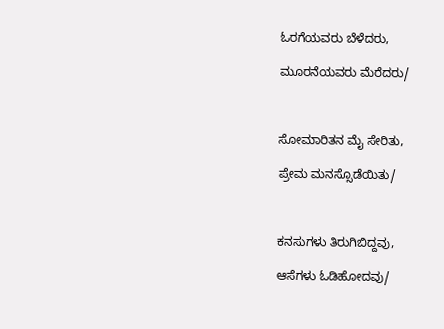ಓರಗೆಯವರು ಬೆಳೆದರು,

ಮೂರನೆಯವರು ಮೆರೆದರು/



ಸೋಮಾರಿತನ ಮೈ ಸೇರಿತು,

ಪ್ರೇಮ ಮನಸ್ಸೊಡೆಯಿತು/



ಕನಸುಗಳು ತಿರುಗಿಬಿದ್ದವು,

ಆಸೆಗಳು ಓಡಿಹೋದವು/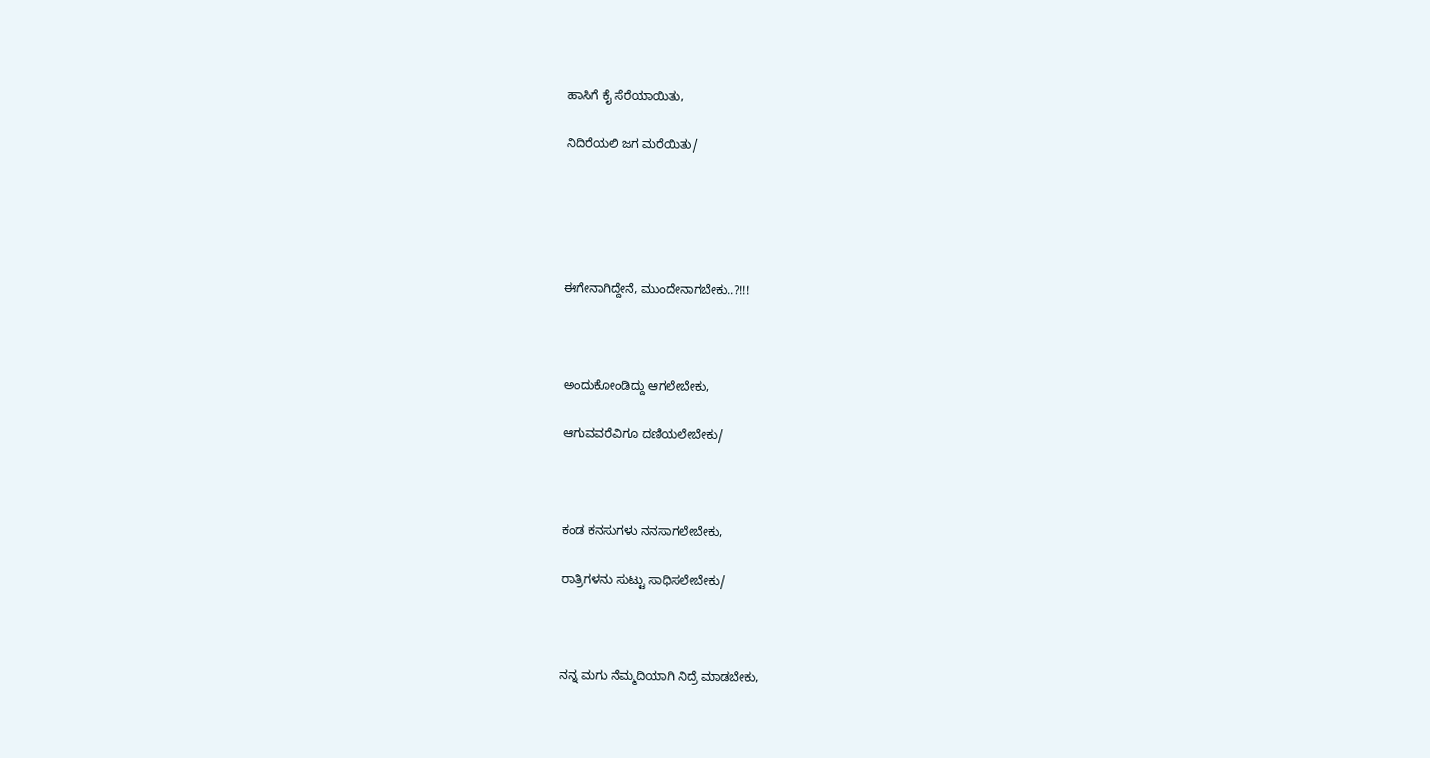ಹಾಸಿಗೆ ಕೈ ಸೆರೆಯಾಯಿತು,

ನಿದಿರೆಯಲಿ ಜಗ ಮರೆಯಿತು/





ಈಗೇನಾಗಿದ್ದೇನೆ, ಮುಂದೇನಾಗಬೇಕು..?!!!



ಅಂದುಕೋಂಡಿದ್ದು ಆಗಲೇಬೇಕು,

ಆಗುವವರೆವಿಗೂ ದಣಿಯಲೇಬೇಕು/



ಕಂಡ ಕನಸುಗಳು ನನಸಾಗಲೇಬೇಕು,

ರಾತ್ರಿಗಳನು ಸುಟ್ಟು ಸಾಧಿಸಲೇಬೇಕು/



ನನ್ನ ಮಗು ನೆಮ್ಮದಿಯಾಗಿ ನಿದ್ರೆ ಮಾಡಬೇಕು,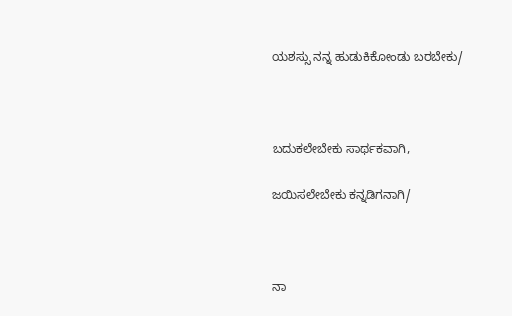ಯಶಸ್ಸು ನನ್ನ ಹುಡುಕಿಕೋಂಡು ಬರಬೇಕು/



ಬದುಕಲೇಬೇಕು ಸಾರ್ಥಕವಾಗಿ,

ಜಯಿಸಲೇಬೇಕು ಕನ್ನಡಿಗನಾಗಿ/



ನಾ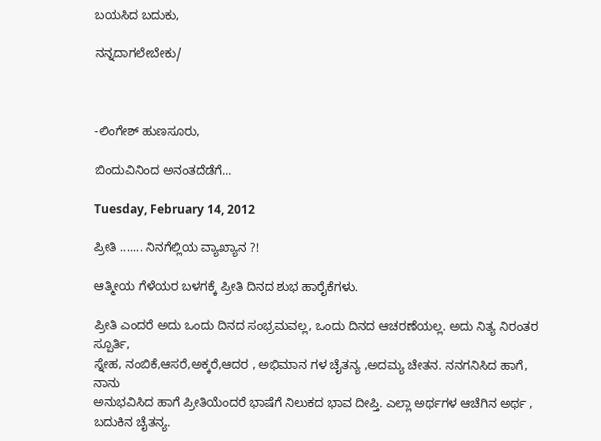ಬಯಸಿದ ಬದುಕು,

ನನ್ನದಾಗಲೇಬೇಕು/



-ಲಿಂಗೇಶ್ ಹುಣಸೂರು,

ಬಿಂದುವಿನಿಂದ ಅನಂತದೆಡೆಗೆ...

Tuesday, February 14, 2012

ಪ್ರೀತಿ ....... ನಿನಗೆಲ್ಲಿಯ ವ್ಯಾಖ್ಯಾನ ?!

ಆತ್ಮೀಯ ಗೆಳೆಯರ ಬಳಗಕ್ಕೆ ಪ್ರೀತಿ ದಿನದ ಶುಭ ಹಾರೈಕೆಗಳು.

ಪ್ರೀತಿ ಎಂದರೆ ಅದು ಒಂದು ದಿನದ ಸಂಭ್ರಮವಲ್ಲ, ಒಂದು ದಿನದ ಆಚರಣೆಯಲ್ಲ. ಅದು ನಿತ್ಯ ನಿರಂತರ ಸ್ಪೂರ್ತಿ,
ಸ್ನೇಹ, ನಂಬಿಕೆ,ಆಸರೆ,ಅಕ್ಕರೆ,ಆದರ , ಅಭಿಮಾನ ಗಳ ಚೈತನ್ಯ ,ಅದಮ್ಯ ಚೇತನ. ನನಗನಿಸಿದ ಹಾಗೆ, ನಾನು
ಅನುಭವಿಸಿದ ಹಾಗೆ ಪ್ರೀತಿಯೆಂದರೆ ಭಾಷೆಗೆ ನಿಲುಕದ ಭಾವ ದೀಪ್ತಿ. ಎಲ್ಲಾ ಅರ್ಥಗಳ ಆಚೆಗಿನ ಅರ್ಥ ,
ಬದುಕಿನ ಚೈತನ್ಯ.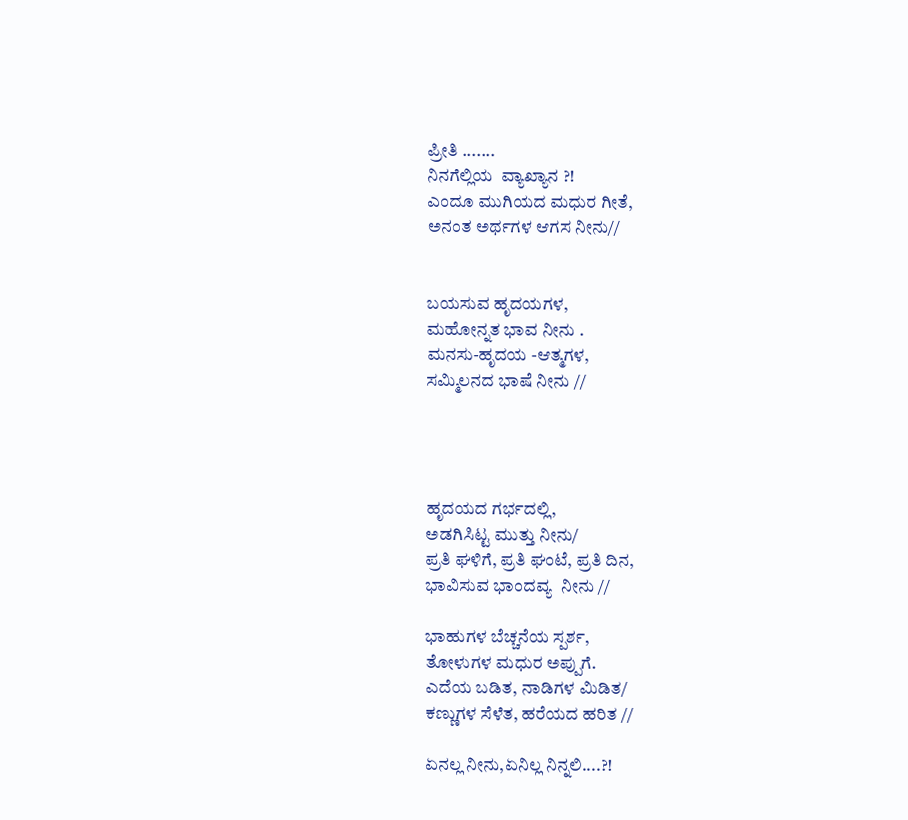ಪ್ರೀತಿ .......
ನಿನಗೆಲ್ಲಿಯ  ವ್ಯಾಖ್ಯಾನ ?!
ಎಂದೂ ಮುಗಿಯದ ಮಧುರ ಗೀತೆ,
ಅನಂತ ಅರ್ಥಗಳ ಆಗಸ ನೀನು//


ಬಯಸುವ ಹೃದಯಗಳ,
ಮಹೋನ್ನತ ಭಾವ ನೀನು .
ಮನಸು-ಹೃದಯ -ಆತ್ಮಗಳ,
ಸಮ್ಮಿಲನದ ಭಾಷೆ ನೀನು //




ಹೃದಯದ ಗರ್ಭದಲ್ಲಿ,
ಅಡಗಿಸಿಟ್ಟ ಮುತ್ತು ನೀನು/
ಪ್ರತಿ ಘಳಿಗೆ, ಪ್ರತಿ ಘಂಟೆ, ಪ್ರತಿ ದಿನ,
ಭಾವಿಸುವ ಭಾಂದವ್ಯ  ನೀನು //

ಭಾಹುಗಳ ಬೆಚ್ಚನೆಯ ಸ್ಪರ್ಶ,
ತೋಳುಗಳ ಮಧುರ ಅಪ್ಪುಗೆ.
ಎದೆಯ ಬಡಿತ, ನಾಡಿಗಳ ಮಿಡಿತ/
ಕಣ್ಣುಗಳ ಸೆಳೆತ, ಹರೆಯದ ಹರಿತ //

ಏನಲ್ಲ ನೀನು,ಏನಿಲ್ಲ ನಿನ್ನಲಿ....?!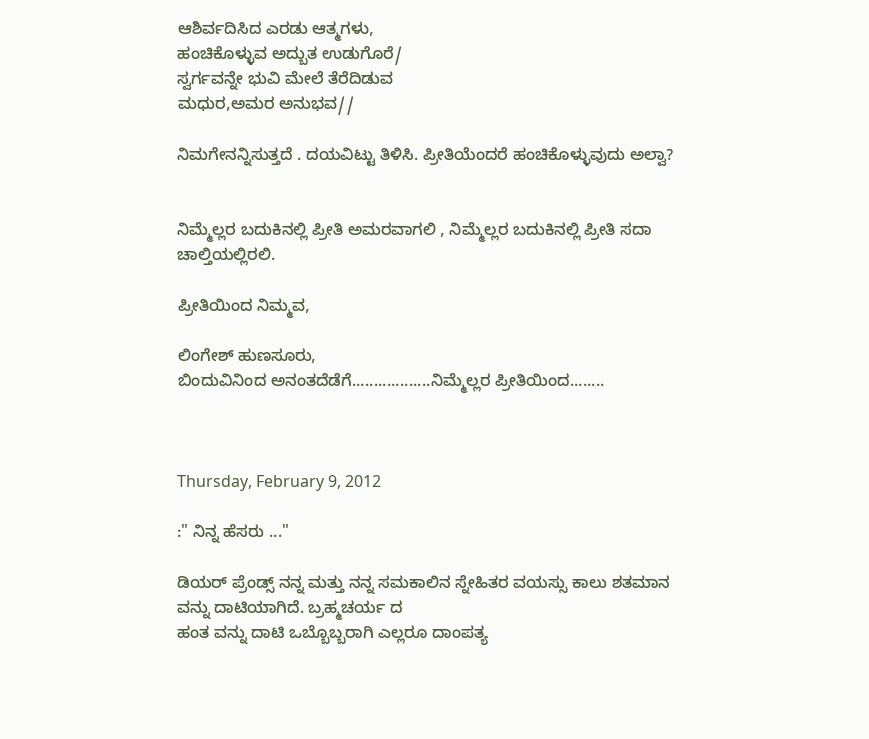ಆಶಿರ್ವದಿಸಿದ ಎರಡು ಆತ್ಮಗಳು,
ಹಂಚಿಕೊಳ್ಳುವ ಅದ್ಬುತ ಉಡುಗೊರೆ/
ಸ್ವರ್ಗವನ್ನೇ ಭುವಿ ಮೇಲೆ ತೆರೆದಿಡುವ
ಮಧುರ,ಅಮರ ಅನುಭವ//

ನಿಮಗೇನನ್ನಿಸುತ್ತದೆ . ದಯವಿಟ್ಟು ತಿಳಿಸಿ. ಪ್ರೀತಿಯೆಂದರೆ ಹಂಚಿಕೊಳ್ಳುವುದು ಅಲ್ವಾ?


ನಿಮ್ಮೆಲ್ಲರ ಬದುಕಿನಲ್ಲಿ ಪ್ರೀತಿ ಅಮರವಾಗಲಿ , ನಿಮ್ಮೆಲ್ಲರ ಬದುಕಿನಲ್ಲಿ ಪ್ರೀತಿ ಸದಾ ಚಾಲ್ತಿಯಲ್ಲಿರಲಿ.

ಪ್ರೀತಿಯಿಂದ ನಿಮ್ಮವ,

ಲಿಂಗೇಶ್ ಹುಣಸೂರು,
ಬಿಂದುವಿನಿಂದ ಅನಂತದೆಡೆಗೆ..................ನಿಮ್ಮೆಲ್ಲರ ಪ್ರೀತಿಯಿಂದ........



Thursday, February 9, 2012

:" ನಿನ್ನ ಹೆಸರು ..."

ಡಿಯರ್ ಪ್ರೆಂಡ್ಸ್ ನನ್ನ ಮತ್ತು ನನ್ನ ಸಮಕಾಲಿನ ಸ್ನೇಹಿತರ ವಯಸ್ಸು ಕಾಲು ಶತಮಾನ ವನ್ನು ದಾಟಿಯಾಗಿದೆ. ಬ್ರಹ್ಮಚರ್ಯ ದ
ಹಂತ ವನ್ನು ದಾಟಿ ಒಬ್ಬೊಬ್ಬರಾಗಿ ಎಲ್ಲರೂ ದಾಂಪತ್ಯ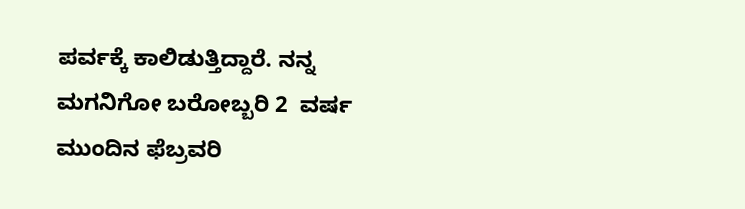ಪರ್ವಕ್ಕೆ ಕಾಲಿಡುತ್ತಿದ್ದಾರೆ. ನನ್ನ ಮಗನಿಗೋ ಬರೋಬ್ಬರಿ 2  ವರ್ಷ
ಮುಂದಿನ ಫೆಬ್ರವರಿ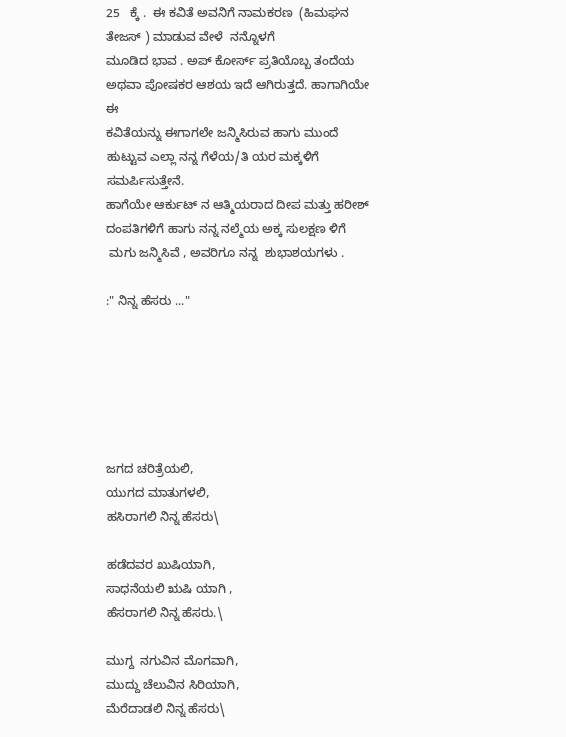25   ಕ್ಕೆ .  ಈ ಕವಿತೆ ಅವನಿಗೆ ನಾಮಕರಣ  (ಹಿಮಘನ  ತೇಜಸ್ ) ಮಾಡುವ ವೇಳೆ  ನನ್ನೊಳಗೆ
ಮೂಡಿದ ಭಾವ . ಅಪ್ ಕೋರ್ಸ್ ಪ್ರತಿಯೊಬ್ಬ ತಂದೆಯ  ಅಥವಾ ಪೋಷಕರ ಆಶಯ ಇದೆ ಆಗಿರುತ್ತದೆ. ಹಾಗಾಗಿಯೇ ಈ
ಕವಿತೆಯನ್ನು ಈಗಾಗಲೇ ಜನ್ಮಿಸಿರುವ ಹಾಗು ಮುಂದೆ ಹುಟ್ಟುವ ಎಲ್ಲಾ ನನ್ನ ಗೆಳೆಯ/ತಿ ಯರ ಮಕ್ಕಳಿಗೆ ಸಮರ್ಪಿಸುತ್ತೇನೆ.
ಹಾಗೆಯೇ ಆರ್ಕುಟ್ ನ ಆತ್ಮಿಯರಾದ ದೀಪ ಮತ್ತು ಹರೀಶ್ ದಂಪತಿಗಳಿಗೆ ಹಾಗು ನನ್ನ ನಲ್ಮೆಯ ಅಕ್ಕ ಸುಲಕ್ಷಣ ಳಿಗೆ
 ಮಗು ಜನ್ಮಿಸಿವೆ , ಅವರಿಗೂ ನನ್ನ  ಶುಭಾಶಯಗಳು .

:" ನಿನ್ನ ಹೆಸರು ..."






ಜಗದ ಚರಿತ್ರೆಯಲಿ,
ಯುಗದ ಮಾತುಗಳಲಿ,
ಹಸಿರಾಗಲಿ ನಿನ್ನ ಹೆಸರು\

ಹಡೆದವರ ಖುಷಿಯಾಗಿ,
ಸಾಧನೆಯಲಿ ಋಷಿ ಯಾಗಿ ,
ಹೆಸರಾಗಲಿ ನಿನ್ನ ಹೆಸರು.\

ಮುಗ್ದ  ನಗುವಿನ ಮೊಗವಾಗಿ,
ಮುದ್ದು ಚೆಲುವಿನ ಸಿರಿಯಾಗಿ,
ಮೆರೆದಾಡಲಿ ನಿನ್ನ ಹೆಸರು\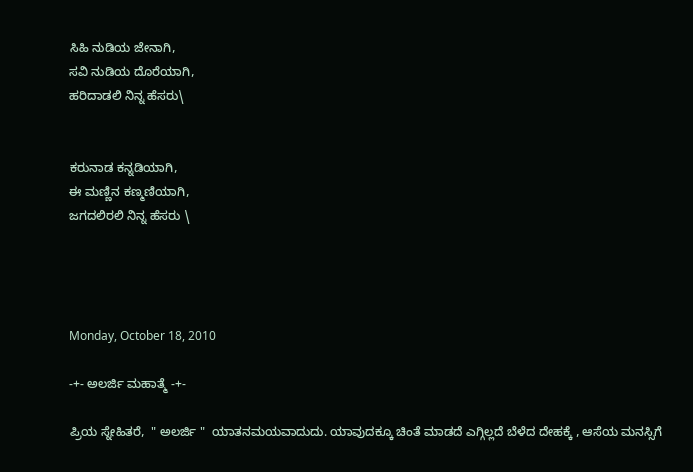ಸಿಹಿ ನುಡಿಯ ಜೇನಾಗಿ,
ಸವಿ ನುಡಿಯ ದೊರೆಯಾಗಿ,
ಹರಿದಾಡಲಿ ನಿನ್ನ ಹೆಸರು\


ಕರುನಾಡ ಕನ್ನಡಿಯಾಗಿ,
ಈ ಮಣ್ಣಿನ ಕಣ್ಮಣಿಯಾಗಿ,
ಜಗದಲಿರಲಿ ನಿನ್ನ ಹೆಸರು \




Monday, October 18, 2010

-+- ಅಲರ್ಜಿ ಮಹಾತ್ಮೆ -+-

ಪ್ರಿಯ ಸ್ನೇಹಿತರೆ,  " ಅಲರ್ಜಿ "  ಯಾತನಮಯವಾದುದು. ಯಾವುದಕ್ಕೂ ಚಿಂತೆ ಮಾಡದೆ ಎಗ್ಗಿಲ್ಲದೆ ಬೆಳೆದ ದೇಹಕ್ಕೆ , ಆಸೆಯ ಮನಸ್ಸಿಗೆ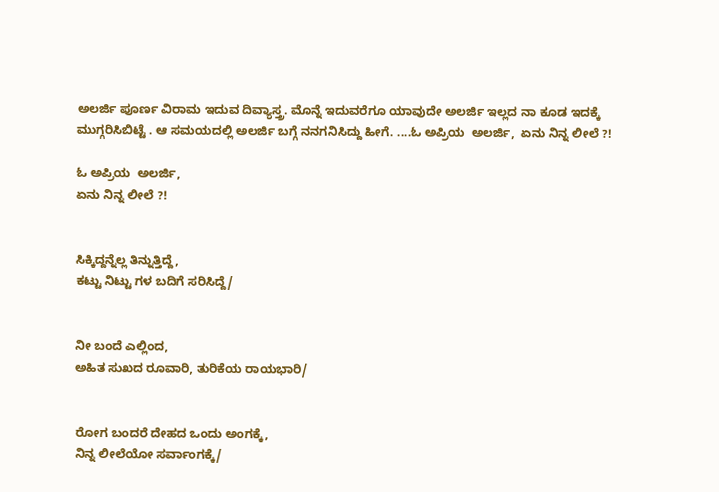ಅಲರ್ಜಿ ಪೂರ್ಣ ವಿರಾಮ ಇದುವ ದಿವ್ಯಾಸ್ತ್ರ. ಮೊನ್ನೆ ಇದುವರೆಗೂ ಯಾವುದೇ ಅಲರ್ಜಿ ಇಲ್ಲದ ನಾ ಕೂಡ ಇದಕ್ಕೆ ಮುಗ್ಗರಿಸಿಬಿಟ್ಟೆ . ಆ ಸಮಯದಲ್ಲಿ ಅಲರ್ಜಿ ಬಗ್ಗೆ ನನಗನಿಸಿದ್ದು ಹೀಗೆ. ....ಓ ಅಪ್ರಿಯ  ಅಲರ್ಜಿ,  ಏನು ನಿನ್ನ ಲೀಲೆ ?!

ಓ ಅಪ್ರಿಯ  ಅಲರ್ಜಿ,
ಏನು ನಿನ್ನ ಲೀಲೆ ?!


ಸಿಕ್ಕಿದ್ದನ್ನೆಲ್ಲ ತಿನ್ನುತ್ತಿದ್ದೆ,
ಕಟ್ಟು ನಿಟ್ಟು ಗಳ ಬದಿಗೆ ಸರಿಸಿದ್ದೆ/


ನೀ ಬಂದೆ ಎಲ್ಲಿಂದ,
ಅಹಿತ ಸುಖದ ರೂವಾರಿ, ತುರಿಕೆಯ ರಾಯಭಾರಿ/


ರೋಗ ಬಂದರೆ ದೇಹದ ಒಂದು ಅಂಗಕ್ಕೆ,
ನಿನ್ನ ಲೀಲೆಯೋ ಸರ್ವಾಂಗಕ್ಕೆ/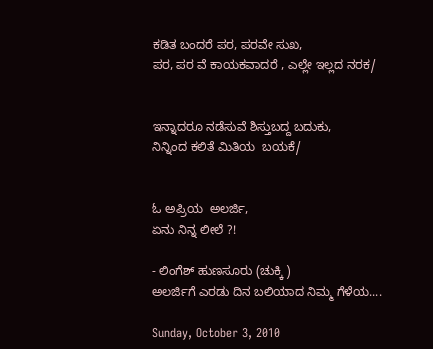ಕಡಿತ ಬಂದರೆ ಪರ, ಪರವೇ ಸುಖ,
ಪರ, ಪರ ವೆ ಕಾಯಕವಾದರೆ , ಎಲ್ಲೇ ಇಲ್ಲದ ನರಕ/


ಇನ್ನಾದರೂ ನಡೆಸುವೆ ಶಿಸ್ತುಬದ್ದ ಬದುಕು,
ನಿನ್ನಿಂದ ಕಲಿತೆ ಮಿತಿಯ  ಬಯಕೆ/


ಓ ಅಪ್ರಿಯ  ಅಲರ್ಜಿ,
ಏನು ನಿನ್ನ ಲೀಲೆ ?!

- ಲಿಂಗೆಶ್ ಹುಣಸೂರು (ಚುಕ್ಕಿ )
ಅಲರ್ಜಿಗೆ ಎರಡು ದಿನ ಬಲಿಯಾದ ನಿಮ್ಮ ಗೆಳೆಯ....

Sunday, October 3, 2010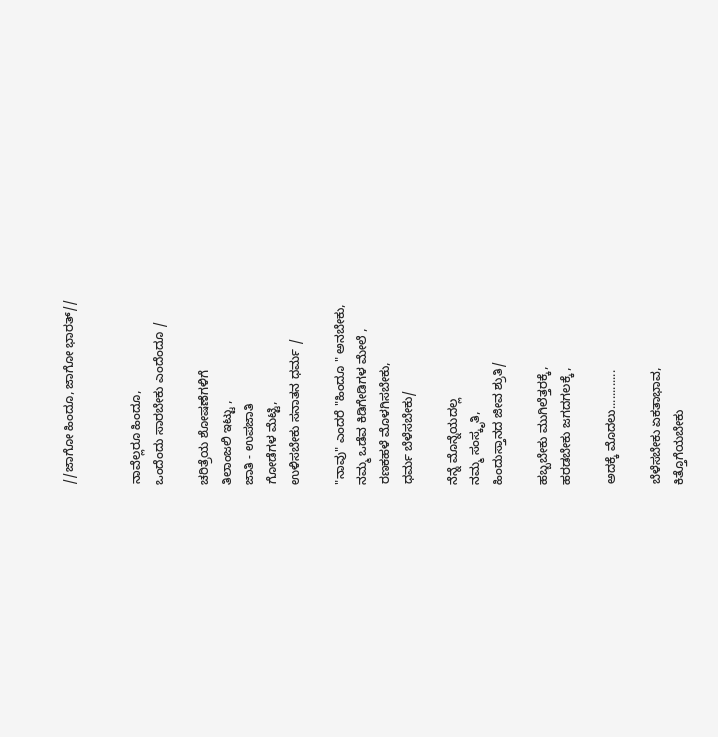//ಜಾಗೋ ಹಿಂದೂ, ಜಾಗೋ ಭಾರತ್//


ನಾವೆಲ್ಲರೂ ಹಿಂದೂ,
ಒಂದೆಂದು ಸಾರಬೇಕು ಎಂದೆಂದೂ /

ಚರಿತ್ರೆಯ ಶೋಷಣೆಗಳಿಗೆ
ತಿಲಾಂಜಲಿ ಇಟ್ಟು ,
ಜಾತಿ - ಉಪಜಾತಿ
ಗೋಡೆಗಳ ಮೆಟ್ಟಿ,
ಉಳಿಸಬೇಕು ಸನಾತನ ಧರ್ಮ /

"ನಾವು" ಎಂದರೆ "ಹಿಂದೂ " ಅನಬೇಕು,
ನಮ್ಮ ಒಡೆವ ಕಿಡಿಗೇಡಿಗಳ ಮೇಲೆ ,
ರಣಕಹಳೆ ಮೊಳಗಿಸಬೇಕು,
ಧರ್ಮ ಬೆಳೆಸಬೇಕು/

ನೆನ್ನೆ ಮೊನ್ನೆಯದಲ್ಲ
ನಮ್ಮ ಸಂಸ್ಕೃತಿ,
ಹಿಂದುಸ್ತಾನದ ಜೀವ ಶ್ರುತಿ/

ಹಬ್ಬಬೇಕು ಮುಗಿಲೆತ್ತರಕ್ಕೆ,
ಹರಡಬೇಕು ಜಗದಗಲಕ್ಕೆ ,

ಅದಕ್ಕೆ ಮೊದಲು............

ಬೆಳೆಸಬೇಕು ಏಕತಾಭಾವ,
ಕಿತ್ತೊಗೆಯಬೇಕು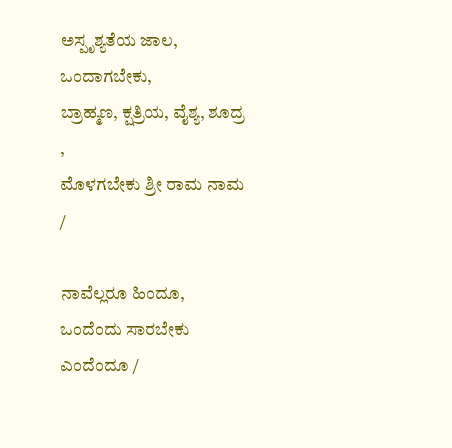ಅಸ್ಪೃಶ್ಯತೆಯ ಜಾಲ,
ಒಂದಾಗಬೇಕು,
ಬ್ರಾಹ್ಮಣ, ಕ್ಷತ್ರಿಯ, ವೈಶ್ಯ, ಶೂದ್ರ ,
ಮೊಳಗಬೇಕು ಶ್ರೀ ರಾಮ ನಾಮ /

ನಾವೆಲ್ಲರೂ ಹಿಂದೂ,
ಒಂದೆಂದು ಸಾರಬೇಕು ಎಂದೆಂದೂ /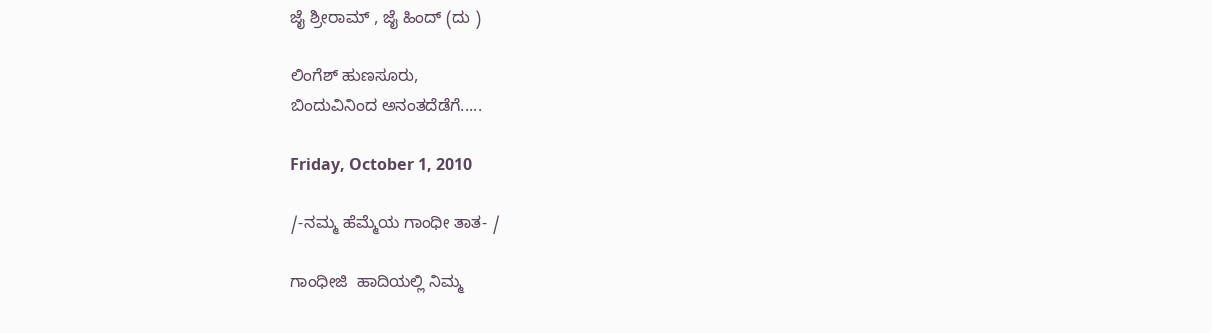ಜೈ ಶ್ರೀರಾಮ್ , ಜೈ ಹಿಂದ್ (ದು )

ಲಿಂಗೆಶ್ ಹುಣಸೂರು,
ಬಿಂದುವಿನಿಂದ ಅನಂತದೆಡೆಗೆ.....

Friday, October 1, 2010

/-ನಮ್ಮ ಹೆಮ್ಮೆಯ ಗಾಂಧೀ ತಾತ- /

ಗಾಂಧೀಜಿ  ಹಾದಿಯಲ್ಲಿ ನಿಮ್ಮ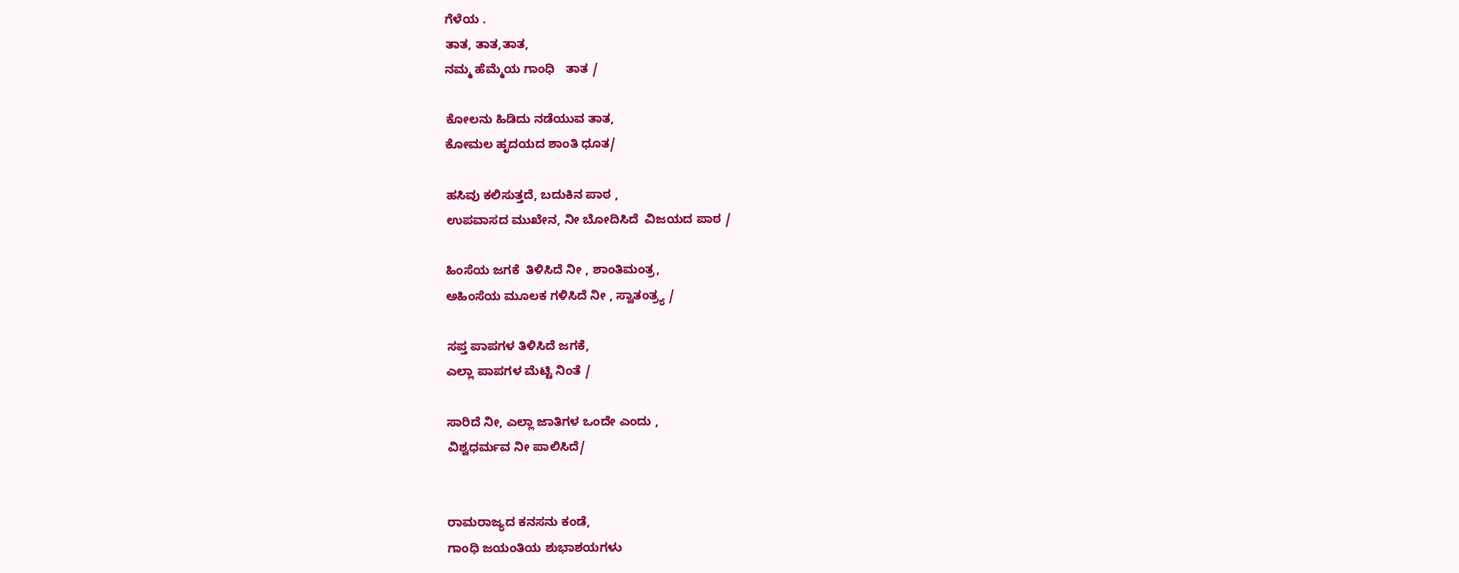ಗೆಳೆಯ .
ತಾತ, ತಾತ,ತಾತ,
ನಮ್ಮ ಹೆಮ್ಮೆಯ ಗಾಂಧಿ   ತಾತ /

ಕೋಲನು ಹಿಡಿದು ನಡೆಯುವ ತಾತ,
ಕೋಮಲ ಹೃದಯದ ಶಾಂತಿ ಧೂತ/

ಹಸಿವು ಕಲಿಸುತ್ತದೆ, ಬದುಕಿನ ಪಾಠ ,
ಉಪವಾಸದ ಮುಖೇನ, ನೀ ಬೋದಿಸಿದೆ  ವಿಜಯದ ಪಾಠ /

ಹಿಂಸೆಯ ಜಗಕೆ  ತಿಳಿಸಿದೆ ನೀ , ಶಾಂತಿಮಂತ್ರ,
ಅಹಿಂಸೆಯ ಮೂಲಕ ಗಳಿಸಿದೆ ನೀ , ಸ್ವಾತಂತ್ರ್ಯ /

ಸಪ್ತ ಪಾಪಗಳ ತಿಳಿಸಿದೆ ಜಗಕೆ,
ಎಲ್ಲಾ ಪಾಪಗಳ ಮೆಟ್ಟಿ ನಿಂತೆ /

ಸಾರಿದೆ ನೀ, ಎಲ್ಲಾ ಜಾತಿಗಳ ಒಂದೇ ಎಂದು ,
ವಿಶ್ವಧರ್ಮವ ನೀ ಪಾಲಿಸಿದೆ/


ರಾಮರಾಜ್ಯದ ಕನಸನು ಕಂಡೆ,
ಗಾಂಧಿ ಜಯಂತಿಯ ಶುಭಾಶಯಗಳು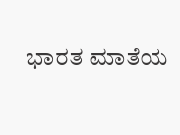ಭಾರತ ಮಾತೆಯ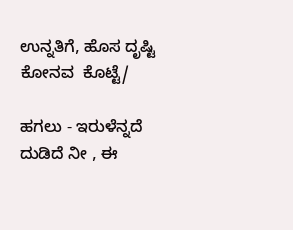ಉನ್ನತಿಗೆ, ಹೊಸ ದೃಷ್ಟಿ ಕೋನವ  ಕೊಟ್ಟೆ/

ಹಗಲು - ಇರುಳೆನ್ನದೆ ದುಡಿದೆ ನೀ , ಈ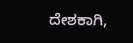ದೇಶಕಾಗಿ,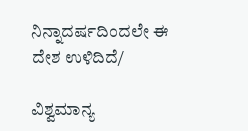ನಿನ್ನಾದರ್ಷದಿಂದಲೇ ಈ ದೇಶ ಉಳಿದಿದೆ/

ವಿಶ್ವಮಾನ್ಯ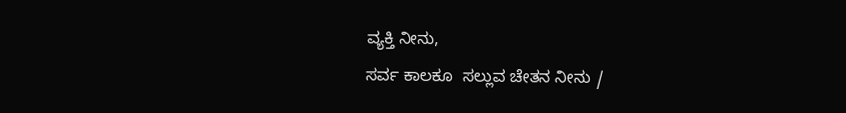ವ್ಯಕ್ತಿ ನೀನು,
ಸರ್ವ ಕಾಲಕೂ  ಸಲ್ಲುವ ಚೇತನ ನೀನು /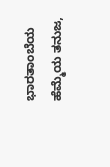ಭಾರತಾಂಬೆಯ ಹೆಮ್ಮೆಯ ತನುಜ,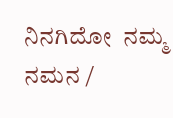ನಿನಗಿದೋ  ನಮ್ಮ ನಮನ /